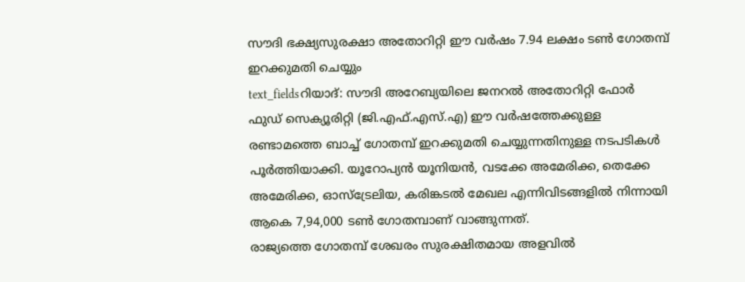സൗദി ഭക്ഷ്യസുരക്ഷാ അതോറിറ്റി ഈ വർഷം 7.94 ലക്ഷം ടൺ ഗോതമ്പ് ഇറക്കുമതി ചെയ്യും
text_fieldsറിയാദ്: സൗദി അറേബ്യയിലെ ജനറൽ അതോറിറ്റി ഫോർ ഫുഡ് സെക്യൂരിറ്റി (ജി.എഫ്.എസ്.എ) ഈ വർഷത്തേക്കുള്ള രണ്ടാമത്തെ ബാച്ച് ഗോതമ്പ് ഇറക്കുമതി ചെയ്യുന്നതിനുള്ള നടപടികൾ പൂർത്തിയാക്കി. യൂറോപ്യൻ യൂനിയൻ, വടക്കേ അമേരിക്ക, തെക്കേ അമേരിക്ക, ഓസ്ട്രേലിയ, കരിങ്കടൽ മേഖല എന്നിവിടങ്ങളിൽ നിന്നായി ആകെ 7,94,000 ടൺ ഗോതമ്പാണ് വാങ്ങുന്നത്.
രാജ്യത്തെ ഗോതമ്പ് ശേഖരം സുരക്ഷിതമായ അളവിൽ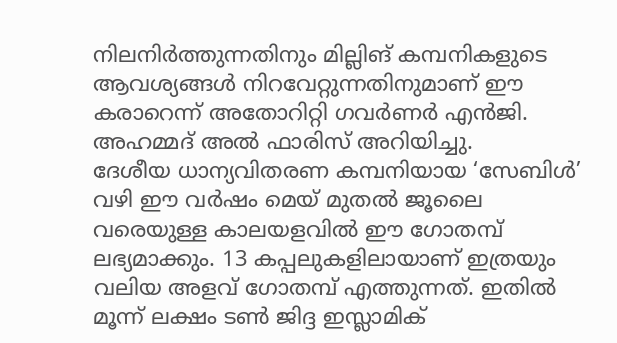നിലനിർത്തുന്നതിനും മില്ലിങ് കമ്പനികളുടെ ആവശ്യങ്ങൾ നിറവേറ്റുന്നതിനുമാണ് ഈ കരാറെന്ന് അതോറിറ്റി ഗവർണർ എൻജി. അഹമ്മദ് അൽ ഫാരിസ് അറിയിച്ചു.
ദേശീയ ധാന്യവിതരണ കമ്പനിയായ ‘സേബിൾ’ വഴി ഈ വർഷം മെയ് മുതൽ ജൂലൈ വരെയുള്ള കാലയളവിൽ ഈ ഗോതമ്പ് ലഭ്യമാക്കും. 13 കപ്പലുകളിലായാണ് ഇത്രയും വലിയ അളവ് ഗോതമ്പ് എത്തുന്നത്. ഇതിൽ മൂന്ന് ലക്ഷം ടൺ ജിദ്ദ ഇസ്ലാമിക്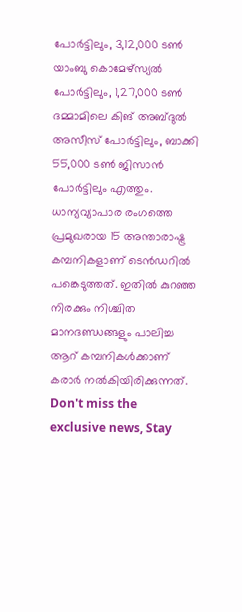പോർട്ടിലും, 3,12,000 ടൺ യാംബു കൊമേഴ്സ്യൽ പോർട്ടിലും, 1,27,000 ടൺ ദമ്മാമിലെ കിങ് അബ്ദുൽ അസീസ് പോർട്ടിലും, ബാക്കി 55,000 ടൺ ജിസാൻ പോർട്ടിലും എത്തും.
ധാന്യവ്യാപാര രംഗത്തെ പ്രമുഖരായ 15 അന്താരാഷ്ട്ര കമ്പനികളാണ് ടെൻഡറിൽ പങ്കെടുത്തത്. ഇതിൽ കുറഞ്ഞ നിരക്കും നിശ്ചിത മാനദണ്ഡങ്ങളും പാലിച്ച ആറ് കമ്പനികൾക്കാണ് കരാർ നൽകിയിരിക്കുന്നത്.
Don't miss the exclusive news, Stay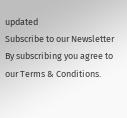updated
Subscribe to our Newsletter
By subscribing you agree to our Terms & Conditions.